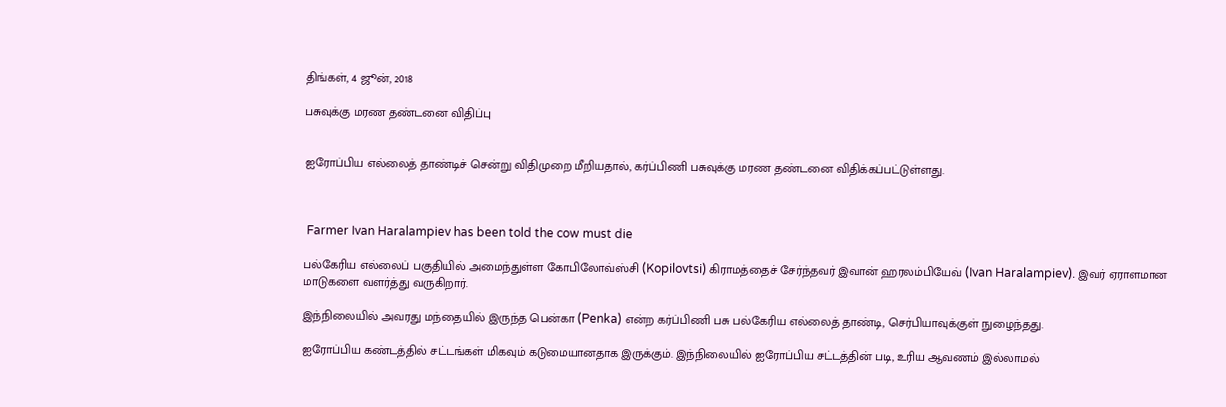திங்கள், 4 ஜூன், 2018

பசுவுக்கு மரண தண்டனை விதிப்பு


ஐரோப்பிய எல்லைத் தாண்டிச் சென்று விதிமுறை மீறியதால், கர்ப்பிணி பசுவுக்கு மரண தண்டனை விதிக்கப்பட்டுள்ளது.



 Farmer Ivan Haralampiev has been told the cow must die

பல்கேரிய எல்லைப் பகுதியில் அமைந்துள்ள கோபிலோவ்ஸ்சி (Kopilovtsi) கிராமத்தைச் சேர்ந்தவர் இவான் ஹரலம்பியேவ் (Ivan Haralampiev). இவர் ஏராளமான மாடுகளை வளர்த்து வருகிறார்.

இந்நிலையில் அவரது மந்தையில் இருந்த பென்கா (Penka) என்ற கர்ப்பிணி பசு பல்கேரிய எல்லைத் தாண்டி, செர்பியாவுக்குள் நுழைந்தது.

ஐரோப்பிய கண்டத்தில் சட்டங்கள் மிகவும் கடுமையானதாக இருக்கும். இந்நிலையில் ஐரோப்பிய சட்டத்தின் படி, உரிய ஆவணம் இல்லாமல்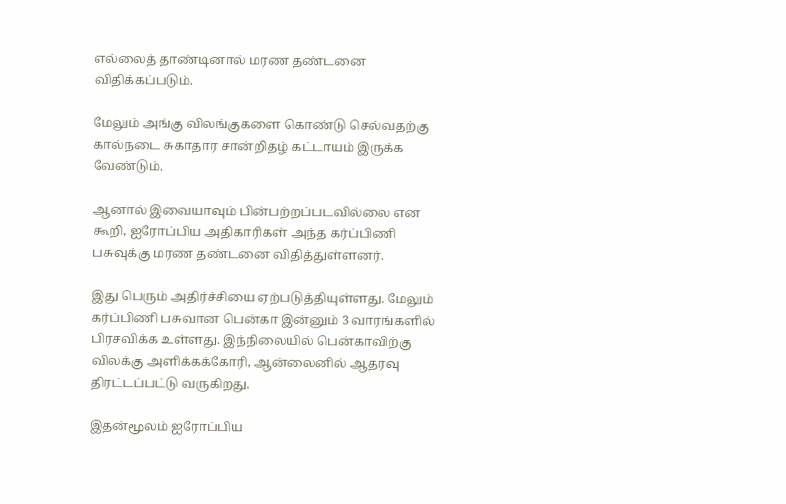எல்லைத் தாண்டினால் மரண தண்டனை விதிக்கப்படும்.

மேலும் அங்கு விலங்குகளை கொண்டு செல்வதற்கு கால்நடை சுகாதார சான்றிதழ் கட்டாயம் இருக்க வேண்டும்.

ஆனால் இவையாவும் பின்பற்றப்படவில்லை என கூறி, ஐரோப்பிய அதிகாரிகள் அந்த கர்ப்பிணி பசுவுக்கு மரண தண்டனை விதித்துள்ளனர்.

இது பெரும் அதிர்ச்சியை ஏற்படுத்தியுள்ளது. மேலும் கர்ப்பிணி பசுவான பென்கா இன்னும் 3 வாரங்களில் பிரசவிக்க உள்ளது. இந்நிலையில் பென்காவிற்கு விலக்கு அளிக்கக்கோரி, ஆன்லைனில் ஆதரவு திரட்டப்பட்டு வருகிறது.

இதன்மூலம் ஐரோப்பிய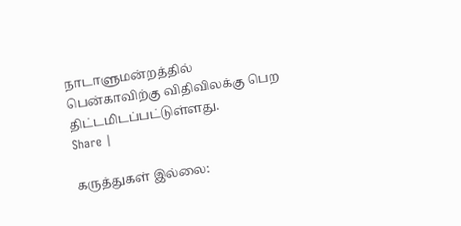நாடாளுமன்றத்தில் பென்காவிற்கு விதிவிலக்கு பெற திட்டமிடப்பட்டுள்ளது.
Share |

கருத்துகள் இல்லை: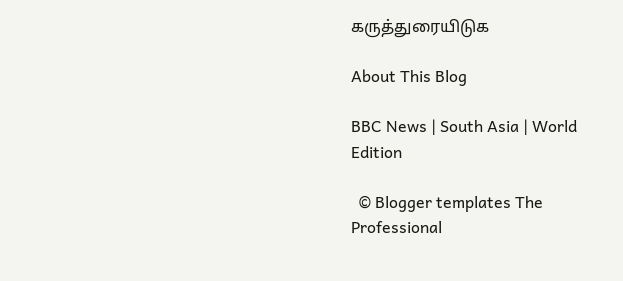கருத்துரையிடுக

About This Blog

BBC News | South Asia | World Edition

  © Blogger templates The Professional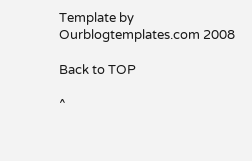Template by Ourblogtemplates.com 2008

Back to TOP

^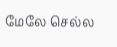மேலே செல்ல